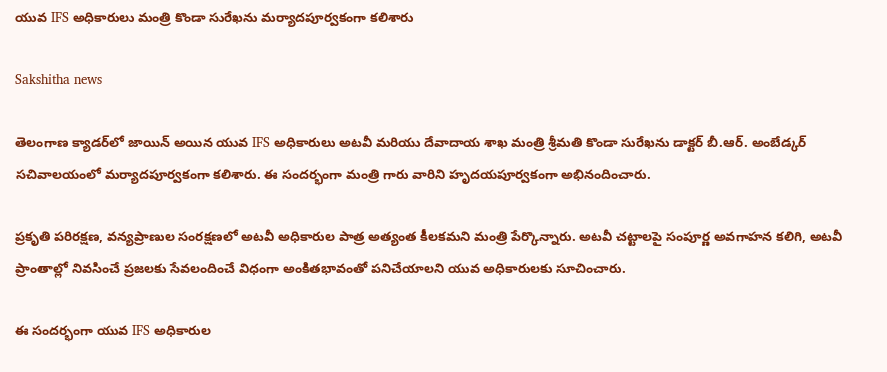యువ IFS అధికారులు మంత్రి కొండా సురేఖను మర్యాదపూర్వకంగా కలిశారు

Sakshitha news

తెలంగాణ క్యాడర్‌లో జాయిన్ అయిన యువ IFS అధికారులు అటవీ మరియు దేవాదాయ శాఖ మంత్రి శ్రీమతి కొండా సురేఖను డాక్టర్ బీ.ఆర్. అంబేడ్కర్ సచివాలయంలో మర్యాదపూర్వకంగా కలిశారు. ఈ సందర్భంగా మంత్రి గారు వారిని హృదయపూర్వకంగా అభినందించారు.

ప్రకృతి పరిరక్షణ, వన్యప్రాణుల సంరక్షణలో అటవీ అధికారుల పాత్ర అత్యంత కీలకమని మంత్రి పేర్కొన్నారు. అటవీ చట్టాలపై సంపూర్ణ అవగాహన కలిగి, అటవీ ప్రాంతాల్లో నివసించే ప్రజలకు సేవలందించే విధంగా అంకితభావంతో పనిచేయాలని యువ అధికారులకు సూచించారు.

ఈ సందర్భంగా యువ IFS అధికారుల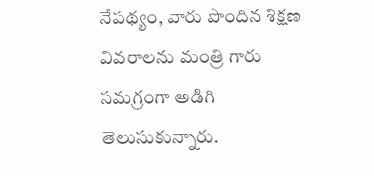నేపథ్యం, వారు పొందిన శిక్షణ వివరాలను మంత్రి గారు సమగ్రంగా అడిగి తెలుసుకున్నారు.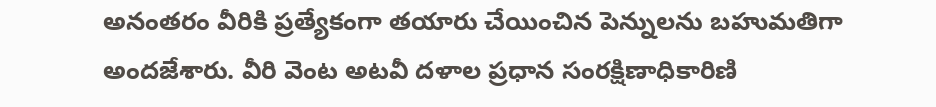అనంతరం వీరికి ప్రత్యేకంగా తయారు చేయించిన పెన్నులను బహుమతిగా అందజేశారు. వీరి వెంట అటవీ దళాల ప్రధాన సంరక్షిణాధికారిణి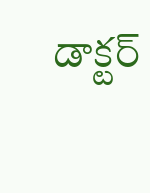డాక్టర్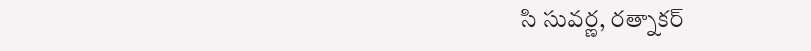సి సువర్ణ, రత్నాకర్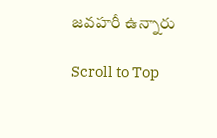జవహరీ ఉన్నారు

Scroll to Top